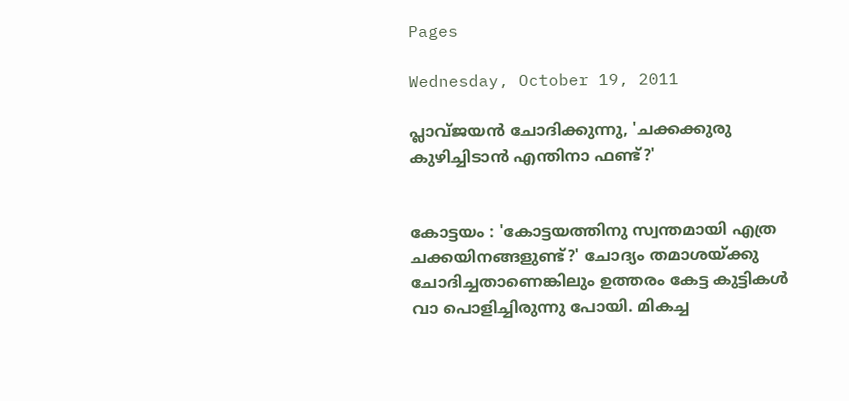Pages

Wednesday, October 19, 2011

പ്ലാവ്ജയന്‍ ചോദിക്കുന്നു, 'ചക്കക്കുരു കുഴിച്ചിടാന്‍ എന്തിനാ ഫണ്ട്?'


കോട്ടയം : 'കോട്ടയത്തിനു സ്വന്തമായി എത്ര ചക്കയിനങ്ങളുണ്ട്?' ചോദ്യം തമാശയ്ക്കു ചോദിച്ചതാണെങ്കിലും ഉത്തരം കേട്ട കുട്ടികള്‍ വാ പൊളിച്ചിരുന്നു പോയി. മികച്ച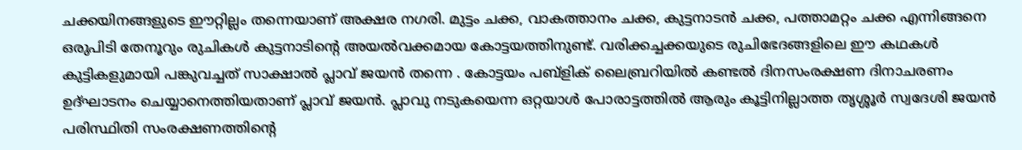ചക്കയിനങ്ങളുടെ ഈറ്റില്ലം തന്നെയാണ് അക്ഷര നഗരി. മുട്ടം ചക്ക, വാകത്താനം ചക്ക, കുട്ടനാടന്‍ ചക്ക, പത്താമറ്റം ചക്ക എന്നിങ്ങനെ ഒരുപിടി തേനൂറും രുചികള്‍ കുട്ടനാടിന്റെ അയല്‍വക്കമായ കോട്ടയത്തിനുണ്ട്. വരിക്കച്ചക്കയുടെ രുചിഭേദങ്ങളിലെ ഈ കഥകള്‍ കുട്ടികളുമായി പങ്കുവച്ചത് സാക്ഷാല്‍ പ്ലാവ് ജയന്‍ തന്നെ . കോട്ടയം പബ്‌ളിക് ലൈബ്രറിയില്‍ കണ്ടല്‍ ദിനസംരക്ഷണ ദിനാചരണം ഉദ്ഘാടനം ചെയ്യാനെത്തിയതാണ് പ്ലാവ് ജയന്‍. പ്ലാവു നടുകയെന്ന ഒറ്റയാള്‍ പോരാട്ടത്തില്‍ ആരും കൂട്ടിനില്ലാത്ത തൃശ്ശൂര്‍ സ്വദേശി ജയന്‍ പരിസ്ഥിതി സംരക്ഷണത്തിന്റെ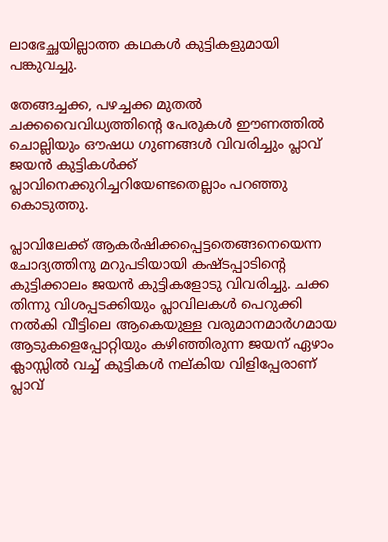ലാഭേച്ഛയില്ലാത്ത കഥകള്‍ കുട്ടികളുമായി പങ്കുവച്ചു.

തേങ്ങച്ചക്ക, പഴച്ചക്ക മുതല്‍ ചക്കവൈവിധ്യത്തിന്റെ പേരുകള്‍ ഈണത്തില്‍ ചൊല്ലിയും ഔഷധ ഗുണങ്ങള്‍ വിവരിച്ചും പ്ലാവ് ജയന്‍ കുട്ടികള്‍ക്ക് പ്ലാവിനെക്കുറിച്ചറിയേണ്ടതെല്ലാം പറഞ്ഞു കൊടുത്തു.

പ്ലാവിലേക്ക് ആകര്‍ഷിക്കപ്പെട്ടതെങ്ങനെയെന്ന ചോദ്യത്തിനു മറുപടിയായി കഷ്ടപ്പാടിന്റെ കുട്ടിക്കാലം ജയന്‍ കുട്ടികളോടു വിവരിച്ചു. ചക്ക തിന്നു വിശപ്പടക്കിയും പ്ലാവിലകള്‍ പെറുക്കി നല്‍കി വീട്ടിലെ ആകെയുള്ള വരുമാനമാര്‍ഗമായ ആടുകളെപ്പോറ്റിയും കഴിഞ്ഞിരുന്ന ജയന് ഏഴാം ക്ലാസ്സില്‍ വച്ച് കുട്ടികള്‍ നല്കിയ വിളിപ്പേരാണ് പ്ലാവ്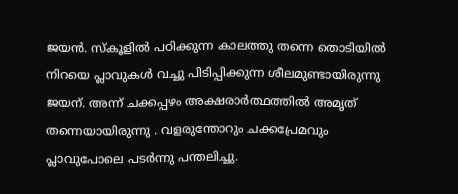ജയന്‍. സ്‌കൂളില്‍ പഠിക്കുന്ന കാലത്തു തന്നെ തൊടിയില്‍ നിറയെ പ്ലാവുകള്‍ വച്ചു പിടിപ്പിക്കുന്ന ശീലമുണ്ടായിരുന്നു ജയന്. അന്ന് ചക്കപ്പഴം അക്ഷരാര്‍ത്ഥത്തില്‍ അമൃത് തന്നെയായിരുന്നു . വളരുന്തോറും ചക്കപ്രേമവും പ്ലാവുപോലെ പടര്‍ന്നു പന്തലിച്ചു.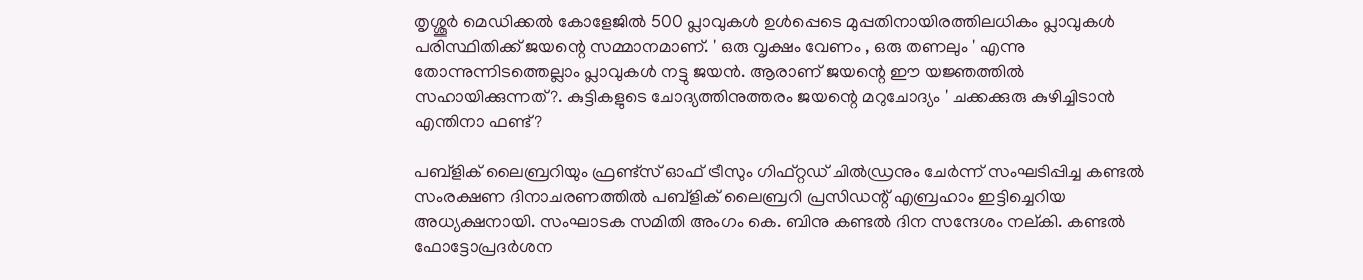തൃശ്ശൂര്‍ മെഡിക്കല്‍ കോളേജില്‍ 500 പ്ലാവുകള്‍ ഉള്‍പ്പെടെ മുപ്പതിനായിരത്തിലധികം പ്ലാവുകള്‍ പരിസ്ഥിതിക്ക് ജയന്റെ സമ്മാനമാണ്. ' ഒരു വൃക്ഷം വേണം , ഒരു തണലും ' എന്നു തോന്നുന്നിടത്തെല്ലാം പ്ലാവുകള്‍ നട്ടു ജയന്‍. ആരാണ് ജയന്റെ ഈ യജ്ഞത്തില്‍ സഹായിക്കുന്നത്?. കുട്ടികളുടെ ചോദ്യത്തിനുത്തരം ജയന്റെ മറുചോദ്യം ' ചക്കക്കുരു കുഴിച്ചിടാന്‍ എന്തിനാ ഫണ്ട്?

പബ്‌ളിക് ലൈബ്രറിയും ഫ്രണ്ട്‌സ് ഓഫ് ട്രീസും ഗിഫ്റ്റഡ് ചില്‍ഡ്രനും ചേര്‍ന്ന് സംഘടിപ്പിച്ച കണ്ടല്‍ സംരക്ഷണ ദിനാചരണത്തില്‍ പബ്‌ളിക് ലൈബ്രറി പ്രസിഡന്റ് എബ്രഹാം ഇട്ടിച്ചെറിയ അധ്യക്ഷനായി. സംഘാടക സമിതി അംഗം കെ. ബിനു കണ്ടല്‍ ദിന സന്ദേശം നല്കി. കണ്ടല്‍ ഫോട്ടോപ്രദര്‍ശന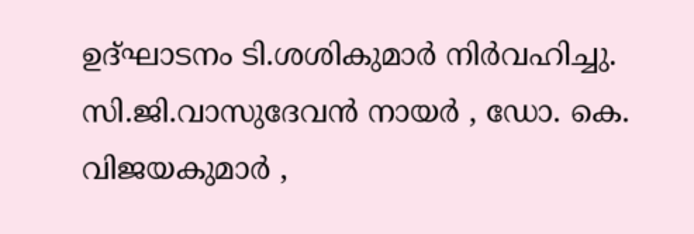ഉദ്ഘാടനം ടി.ശശികുമാര്‍ നിര്‍വഹിച്ചു. സി.ജി.വാസുദേവന്‍ നായര്‍ , ഡോ. കെ. വിജയകുമാര്‍ ,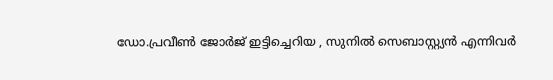ഡോ.പ്രവീണ്‍ ജോര്‍ജ് ഇട്ടിച്ചെറിയ , സുനില്‍ സെബാസ്റ്റ്യന്‍ എന്നിവര്‍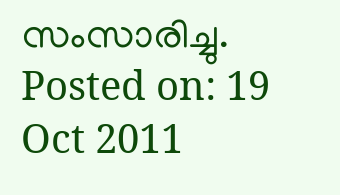സംസാരിച്ചു.
Posted on: 19 Oct 2011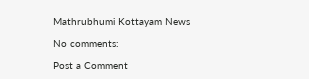Mathrubhumi Kottayam News

No comments:

Post a Comment